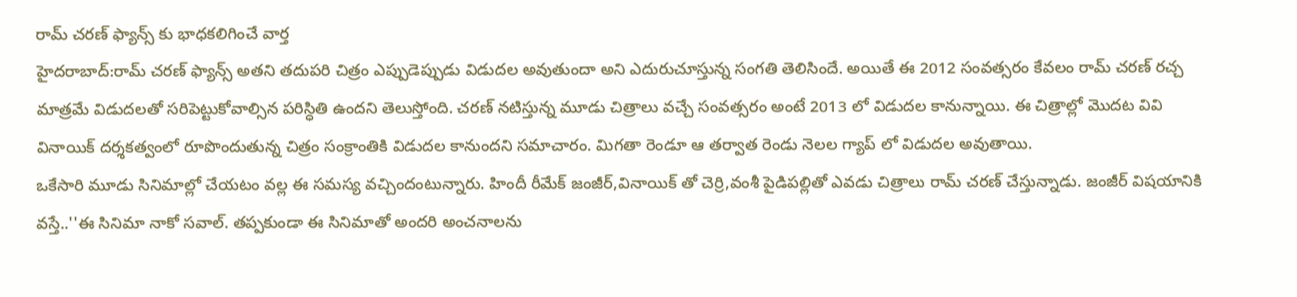రామ్ చరణ్ ఫ్యాన్స్ కు భాధకలిగించే వార్త
హైదరాబాద్:రామ్ చరణ్ ఫ్యాన్స్ అతని తదుపరి చిత్రం ఎప్పుడెప్పుడు విడుదల అవుతుందా అని ఎదురుచూస్తున్న సంగతి తెలిసిందే. అయితే ఈ 2012 సంవత్సరం కేవలం రామ్ చరణ్ రచ్చ మాత్రమే విడుదలతో సరిపెట్టుకోవాల్సిన పరిస్ధితి ఉందని తెలుస్తోంది. చరణ్ నటిస్తున్న మూడు చిత్రాలు వచ్చే సంవత్సరం అంటే 2013 లో విడుదల కానున్నాయి. ఈ చిత్రాల్లో మొదట వివి వినాయిక్ దర్శకత్వంలో రూపొందుతున్న చిత్రం సంక్రాంతికి విడుదల కానుందని సమాచారం. మిగతా రెండూ ఆ తర్వాత రెండు నెలల గ్యాప్ లో విడుదల అవుతాయి.
ఒకేసారి మూడు సినిమాల్లో చేయటం వల్ల ఈ సమస్య వచ్చిందంటున్నారు. హిందీ రీమేక్ జంజీర్,వినాయిక్ తో చెర్రి,వంశీ పైడిపల్లితో ఎవడు చిత్రాలు రామ్ చరణ్ చేస్తున్నాడు. జంజీర్ విషయానికి వస్తే..''ఈ సినిమా నాకో సవాల్. తప్పకుండా ఈ సినిమాతో అందరి అంచనాలను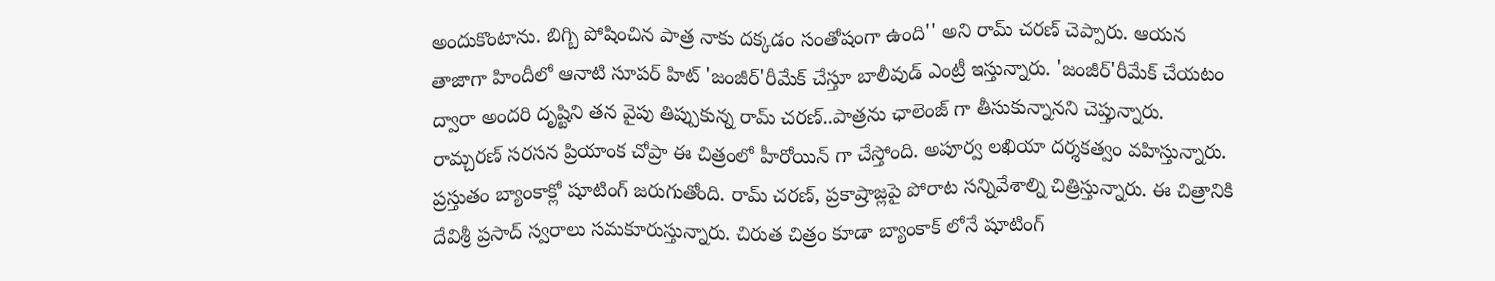అందుకొంటాను. బిగ్బి పోషించిన పాత్ర నాకు దక్కడం సంతోషంగా ఉంది'' అని రామ్ చరణ్ చెప్పారు. ఆయన తాజాగా హిందీలో ఆనాటి సూపర్ హిట్ 'జంజీర్'రీమేక్ చేస్తూ బాలీవుడ్ ఎంట్రీ ఇస్తున్నారు. 'జంజీర్'రీమేక్ చేయటం ద్వారా అందరి దృష్టిని తన వైపు తిప్పుకున్న రామ్ చరణ్..పాత్రను ఛాలెంజ్ గా తీసుకున్నానని చెప్తున్నారు.
రామ్చరణ్ సరసన ప్రియాంక చోప్రా ఈ చిత్రంలో హీరోయిన్ గా చేస్తోంది. అపూర్వ లఖియా దర్శకత్వం వహిస్తున్నారు. ప్రస్తుతం బ్యాంకాక్లో షూటింగ్ జరుగుతోంది. రామ్ చరణ్, ప్రకాష్రాజ్లపై పోరాట సన్నివేశాల్ని చిత్రిస్తున్నారు. ఈ చిత్రానికి దేవిశ్రీ ప్రసాద్ స్వరాలు సమకూరుస్తున్నారు. చిరుత చిత్రం కూడా బ్యాంకాక్ లోనే షూటింగ్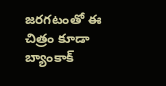జరగటంతో ఈ చిత్రం కూడా బ్యాంకాక్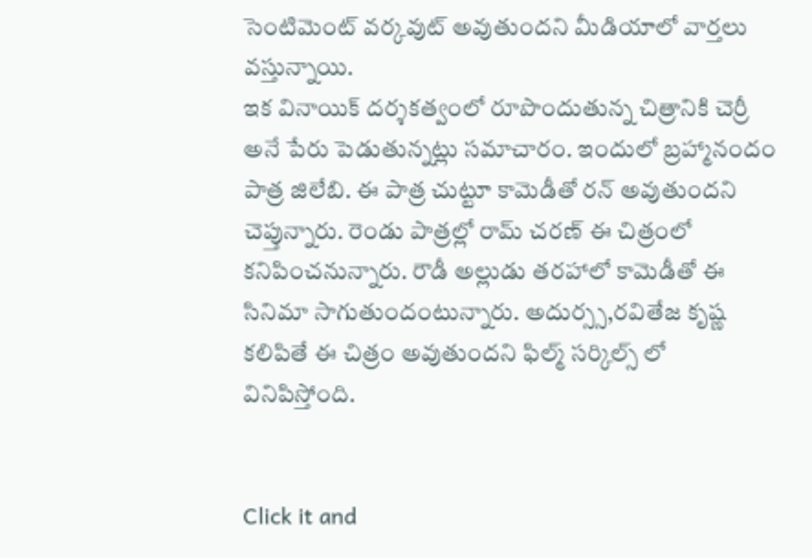సెంటిమెంట్ వర్కవుట్ అవుతుందని మీడియాలో వార్తలు వస్తున్నాయి.
ఇక వినాయిక్ దర్శకత్వంలో రూపొందుతున్న చిత్రానికి చెర్రీ అనే పేరు పెడుతున్నట్లు సమాచారం. ఇందులో బ్రహ్మానందం పాత్ర జిలేబి. ఈ పాత్ర చుట్టూ కామెడీతో రన్ అవుతుందని చెప్తున్నారు. రెండు పాత్రల్లో రామ్ చరణ్ ఈ చిత్రంలో కనిపించనున్నారు. రౌడీ అల్లుడు తరహాలో కామెడీతో ఈ సినిమా సాగుతుందంటున్నారు. అదుర్స్స,రవితేజ కృష్ణ కలిపితే ఈ చిత్రం అవుతుందని ఫిల్మ్ సర్కిల్స్ లో వినిపిస్తోంది.


Click it and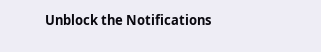Unblock the Notifications